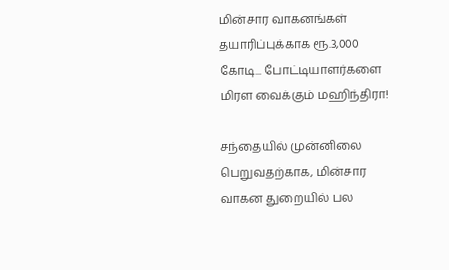மின்சார வாகனங்கள் தயாரிப்புக்காக ரூ.3,000 கோடி... போட்டியாளர்களை மிரள வைக்கும் மஹிந்திரா!

சந்தையில் முன்னிலை பெறுவதற்காக, மின்சார வாகன துறையில் பல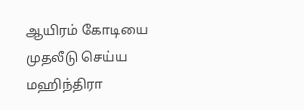ஆயிரம் கோடியை முதலீடு செய்ய மஹிந்திரா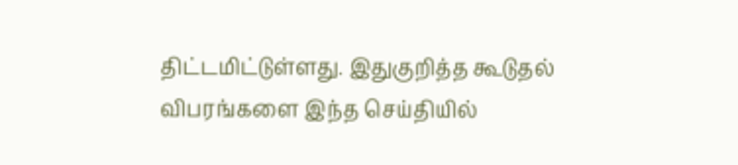திட்டமிட்டுள்ளது. இதுகுறித்த கூடுதல் விபரங்களை இந்த செய்தியில்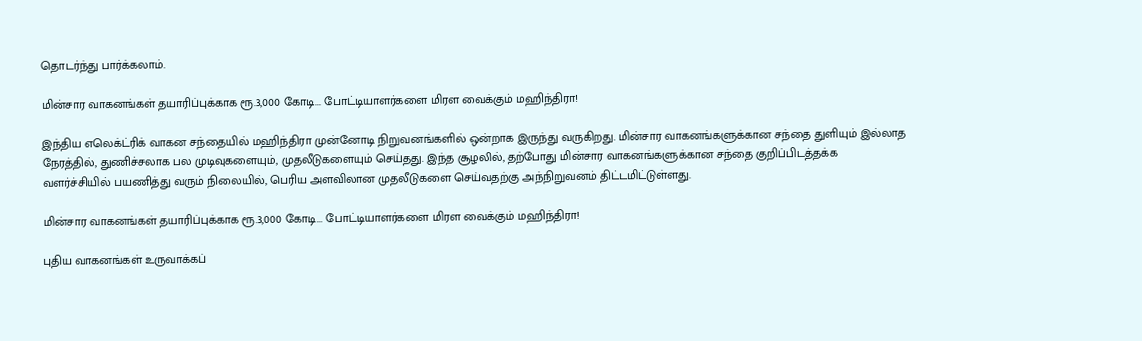தொடர்ந்து பார்க்கலாம்.

மின்சார வாகனங்கள் தயாரிப்புக்காக ரூ.3,000 கோடி... போட்டியாளர்களை மிரள வைக்கும் மஹிந்திரா!

இந்திய எலெக்ட்ரிக் வாகன சந்தையில் மஹிந்திரா முன்னோடி நிறுவனங்களில் ஒன்றாக இருந்து வருகிறது. மின்சார வாகனங்களுக்கான சந்தை துளியும் இல்லாத நேரத்தில், துணிச்சலாக பல முடிவுகளையும், முதலீடுகளையும் செய்தது. இந்த சூழலில், தற்போது மின்சார வாகனங்களுக்கான சந்தை குறிப்பிடத்தக்க வளர்ச்சியில் பயணித்து வரும் நிலையில், பெரிய அளவிலான முதலீடுகளை செய்வதற்கு அந்நிறுவனம் திட்டமிட்டுள்ளது.

மின்சார வாகனங்கள் தயாரிப்புக்காக ரூ.3,000 கோடி... போட்டியாளர்களை மிரள வைக்கும் மஹிந்திரா!

புதிய வாகனங்கள் உருவாக்கப்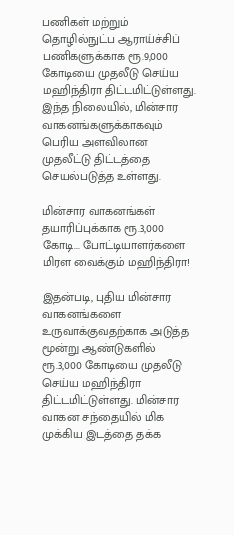பணிகள் மற்றும் தொழில்நுட்ப ஆராய்ச்சிப் பணிகளுக்காக ரூ.9,000 கோடியை முதலீடு செய்ய மஹிந்திரா திட்டமிட்டுள்ளது. இந்த நிலையில், மின்சார வாகனங்களுக்காகவும் பெரிய அளவிலான முதலீட்டு திட்டத்தை செயல்படுத்த உள்ளது.

மின்சார வாகனங்கள் தயாரிப்புக்காக ரூ.3,000 கோடி... போட்டியாளர்களை மிரள வைக்கும் மஹிந்திரா!

இதன்படி, புதிய மின்சார வாகனங்களை உருவாக்குவதற்காக அடுத்த மூன்று ஆண்டுகளில் ரூ.3,000 கோடியை முதலீடு செய்ய மஹிந்திரா திட்டமிட்டுள்ளது. மின்சார வாகன சந்தையில் மிக முக்கிய இடத்தை தக்க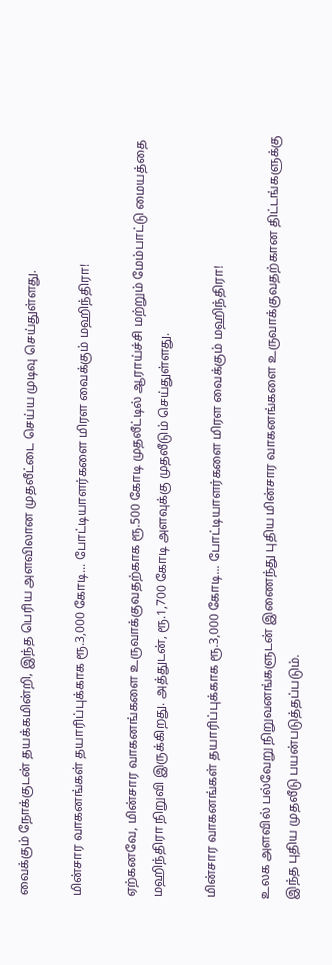வைக்கும் நோக்குடன் தயக்கமின்றி, இந்த பெரிய அளவிலான முதலீட்டை செய்ய முடிவு செய்துள்ளது.

மின்சார வாகனங்கள் தயாரிப்புக்காக ரூ.3,000 கோடி... போட்டியாளர்களை மிரள வைக்கும் மஹிந்திரா!

ஏற்கனவே, மின்சார வாகனங்களை உருவாக்குவதற்காக ரூ.500 கோடி முதலீட்டில் ஆராய்ச்சி மற்றும் மேம்பாட்டு மையத்தை மஹிந்திரா நிறுவி இருக்கிறது. அத்துடன், ரூ.1,700 கோடி அளவுக்கு முதலீடும் செய்துள்ளது.

மின்சார வாகனங்கள் தயாரிப்புக்காக ரூ.3,000 கோடி... போட்டியாளர்களை மிரள வைக்கும் மஹிந்திரா!

உலக அளவில் பல்வேறு நிறுவனங்களுடன் இணைந்து புதிய மின்சார வாகனங்களை உருவாக்குவதற்கான திட்டங்களுக்கு இந்த புதிய முதலீடு பயன்படுத்தப்படும்.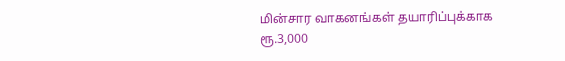மின்சார வாகனங்கள் தயாரிப்புக்காக ரூ.3,000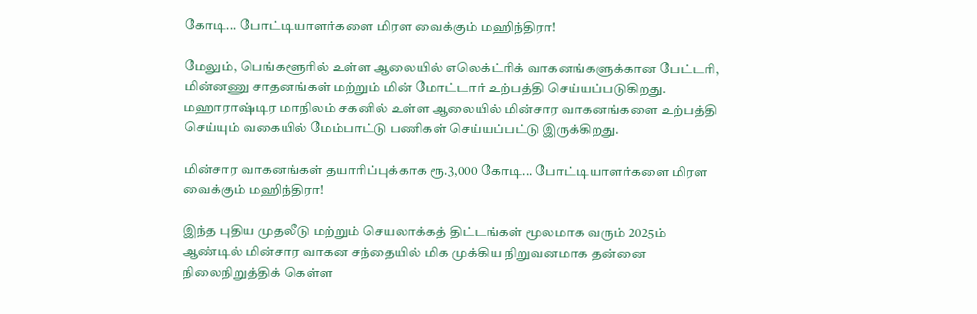கோடி... போட்டியாளர்களை மிரள வைக்கும் மஹிந்திரா!

மேலும், பெங்களூரில் உள்ள ஆலையில் எலெக்ட்ரிக் வாகனங்களுக்கான பேட்டரி, மின்னணு சாதனங்கள் மற்றும் மின் மோட்டார் உற்பத்தி செய்யப்படுகிறது. மஹாராஷ்டிர மாநிலம் சகனில் உள்ள ஆலையில் மின்சார வாகனங்களை உற்பத்தி செய்யும் வகையில் மேம்பாட்டு பணிகள் செய்யப்பட்டு இருக்கிறது.

மின்சார வாகனங்கள் தயாரிப்புக்காக ரூ.3,000 கோடி... போட்டியாளர்களை மிரள வைக்கும் மஹிந்திரா!

இந்த புதிய முதலீடு மற்றும் செயலாக்கத் திட்டங்கள் மூலமாக வரும் 2025ம் ஆண்டில் மின்சார வாகன சந்தையில் மிக முக்கிய நிறுவனமாக தன்னை நிலைநிறுத்திக் கெள்ள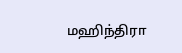மஹிந்திரா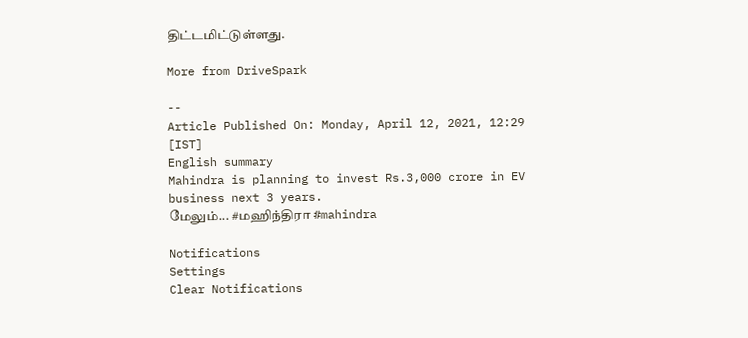திட்டமிட்டுள்ளது.

More from DriveSpark

--
Article Published On: Monday, April 12, 2021, 12:29 [IST]
English summary
Mahindra is planning to invest Rs.3,000 crore in EV business next 3 years.
மேலும்... #மஹிந்திரா #mahindra

Notifications
Settings
Clear Notifications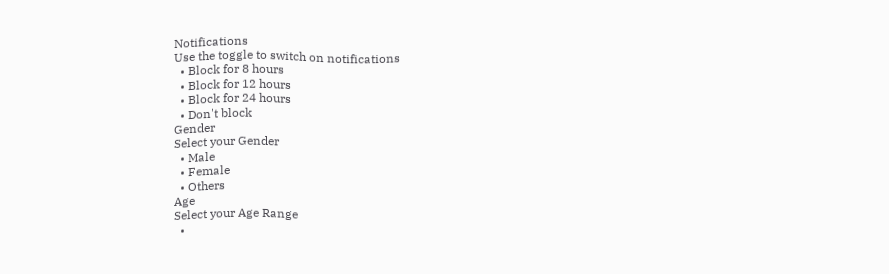Notifications
Use the toggle to switch on notifications
  • Block for 8 hours
  • Block for 12 hours
  • Block for 24 hours
  • Don't block
Gender
Select your Gender
  • Male
  • Female
  • Others
Age
Select your Age Range
  •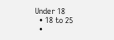Under 18
  • 18 to 25
  •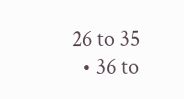26 to 35
  • 36 to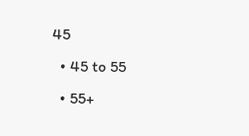45
  • 45 to 55
  • 55+